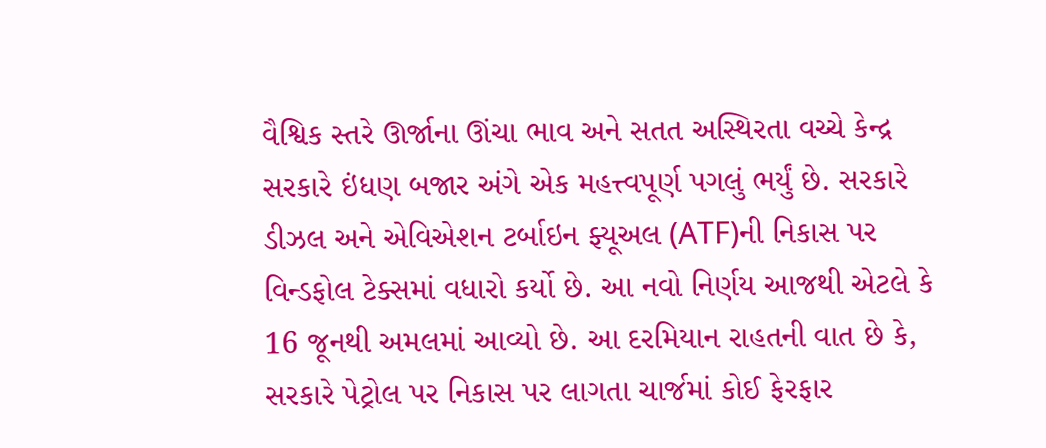વૈશ્વિક સ્તરે ઊર્જાના ઊંચા ભાવ અને સતત અસ્થિરતા વચ્ચે કેન્દ્ર સરકારે ઇંધણ બજાર અંગે એક મહત્ત્વપૂર્ણ પગલું ભર્યું છે. સરકારે ડીઝલ અને એવિએશન ટર્બાઇન ફ્યૂઅલ (ATF)ની નિકાસ પર વિન્ડફોલ ટેક્સમાં વધારો કર્યો છે. આ નવો નિર્ણય આજથી એટલે કે 16 જૂનથી અમલમાં આવ્યો છે. આ દરમિયાન રાહતની વાત છે કે, સરકારે પેટ્રોલ પર નિકાસ પર લાગતા ચાર્જમાં કોઈ ફેરફાર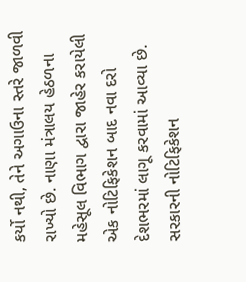કર્યો નથી, તેને અગાઉના સ્તરે જાળવી રાખ્યો છે. નાણા મંત્રાલય હેઠળના મહેસૂલ વિભાગ દ્વારા જાહેર કરાયેલી એક નોટિફિકેશન બાદ નવા દરો દેશભરમાં લાગૂ કરવામાં આવ્યા છે.
સરકારની નોટિફિકેશન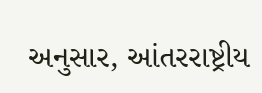અનુસાર, આંતરરાષ્ટ્રીય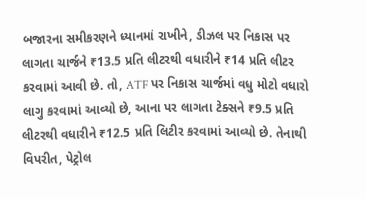બજારના સમીકરણને ધ્યાનમાં રાખીને, ડીઝલ પર નિકાસ પર લાગતા ચાર્જને ₹13.5 પ્રતિ લીટરથી વધારીને ₹14 પ્રતિ લીટર કરવામાં આવી છે. તો, ATF પર નિકાસ ચાર્જમાં વધુ મોટો વધારો લાગુ કરવામાં આવ્યો છે, આના પર લાગતા ટેક્સને ₹9.5 પ્રતિ લીટરથી વધારીને ₹12.5 પ્રતિ લિટીર કરવામાં આવ્યો છે. તેનાથી વિપરીત, પેટ્રોલ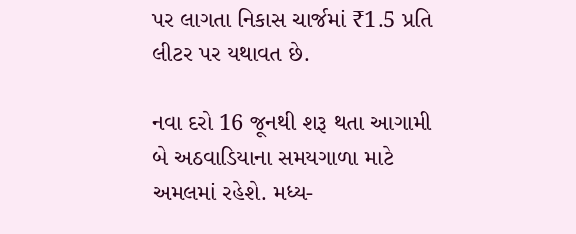પર લાગતા નિકાસ ચાર્જમાં ₹1.5 પ્રતિ લીટર પર યથાવત છે.

નવા દરો 16 જૂનથી શરૂ થતા આગામી બે અઠવાડિયાના સમયગાળા માટે અમલમાં રહેશે. મધ્ય-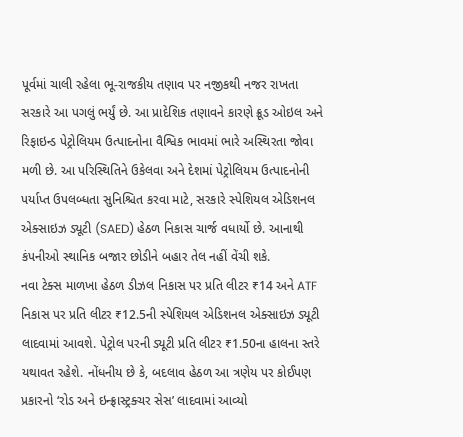પૂર્વમાં ચાલી રહેલા ભૂ-રાજકીય તણાવ પર નજીકથી નજર રાખતા સરકારે આ પગલું ભર્યું છે. આ પ્રાદેશિક તણાવને કારણે ક્રૂડ ઓઇલ અને રિફાઇન્ડ પેટ્રોલિયમ ઉત્પાદનોના વૈશ્વિક ભાવમાં ભારે અસ્થિરતા જોવા મળી છે. આ પરિસ્થિતિને ઉકેલવા અને દેશમાં પેટ્રોલિયમ ઉત્પાદનોની પર્યાપ્ત ઉપલબ્ધતા સુનિશ્ચિત કરવા માટે, સરકારે સ્પેશિયલ એડિશનલ એક્સાઇઝ ડ્યૂટી (SAED) હેઠળ નિકાસ ચાર્જ વધાર્યો છે. આનાથી કંપનીઓ સ્થાનિક બજાર છોડીને બહાર તેલ નહીં વેંચી શકે.
નવા ટેક્સ માળખા હેઠળ ડીઝલ નિકાસ પર પ્રતિ લીટર ₹14 અને ATF નિકાસ પર પ્રતિ લીટર ₹12.5ની સ્પેશિયલ એડિશનલ એક્સાઇઝ ડ્યૂટી લાદવામાં આવશે. પેટ્રોલ પરની ડ્યૂટી પ્રતિ લીટર ₹1.50ના હાલના સ્તરે યથાવત રહેશે. નોંધનીય છે કે, બદલાવ હેઠળ આ ત્રણેય પર કોઈપણ પ્રકારનો ‘રોડ અને ઇન્ફ્રાસ્ટ્રક્ચર સેસ’ લાદવામાં આવ્યો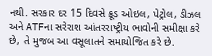નથી. સરકાર દર 15 દિવસે ક્રૂડ ઓઇલ, પેટ્રોલ, ડીઝલ અને ATFના સરેરાશ આંતરરાષ્ટ્રીય ભાવોની સમીક્ષા કરે છે, તે મુજબ આ વસૂલાતને સમાયોજિત કરે છે.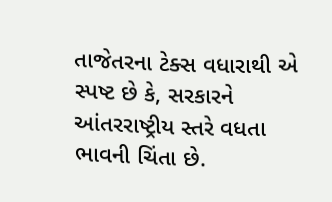તાજેતરના ટેક્સ વધારાથી એ સ્પષ્ટ છે કે, સરકારને આંતરરાષ્ટ્રીય સ્તરે વધતા ભાવની ચિંતા છે.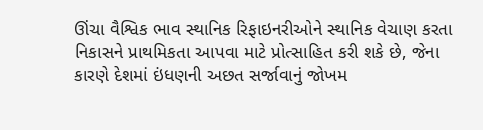ઊંચા વૈશ્વિક ભાવ સ્થાનિક રિફાઇનરીઓને સ્થાનિક વેચાણ કરતા નિકાસને પ્રાથમિકતા આપવા માટે પ્રોત્સાહિત કરી શકે છે, જેના કારણે દેશમાં ઇંધણની અછત સર્જાવાનું જોખમ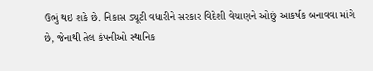ઉભું થઇ શકે છે. નિકાસ ડ્યૂટી વધારીને સરકાર વિદેશી વેચાણને ઓછું આકર્ષક બનાવવા માંગે છે, જેનાથી તેલ કંપનીઓ સ્થાનિક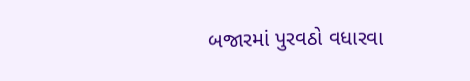બજારમાં પુરવઠો વધારવા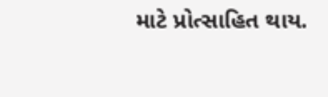માટે પ્રોત્સાહિત થાય.